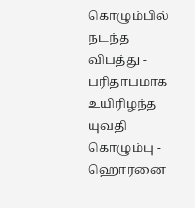கொழும்பில் நடந்த விபத்து - பரிதாபமாக உயிரிழந்த யுவதி
கொழும்பு - ஹொரனை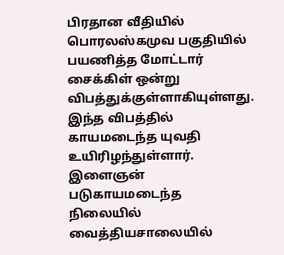பிரதான வீதியில் பொரலஸ்கமுவ பகுதியில் பயணித்த மோட்டார் சைக்கிள் ஒன்று விபத்துக்குள்ளாகியுள்ளது.
இந்த விபத்தில் காயமடைந்த யுவதி உயிரிழந்துள்ளார். இளைஞன் படுகாயமடைந்த நிலையில் வைத்தியசாலையில்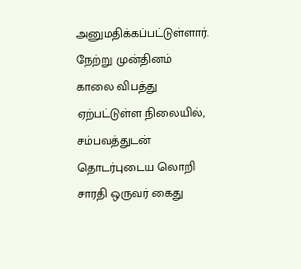அனுமதிக்கப்பட்டுள்ளார்.
நேற்று முன்தினம் காலை விபத்து ஏற்பட்டுள்ள நிலையில், சம்பவத்துடன் தொடர்புடைய லொறி சாரதி ஒருவர் கைது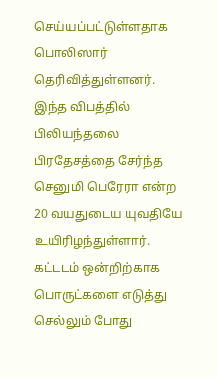செய்யப்பட்டுள்ளதாக பொலிஸார் தெரிவித்துள்ளனர்.
இந்த விபத்தில் பிலியந்தலை பிரதேசத்தை சேர்ந்த செனுமி பெரேரா என்ற 20 வயதுடைய யுவதியே உயிரிழந்துள்ளார்.
கட்டடம் ஒன்றிற்காக பொருட்களை எடுத்து செல்லும் போது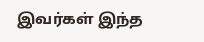இவர்கள் இந்த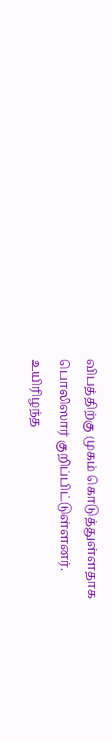விபத்திற்கு முகம் கொடுத்துள்ளதாக பொலிஸார் குறிப்பிட்டுள்ளனர்.
உயிரிழந்த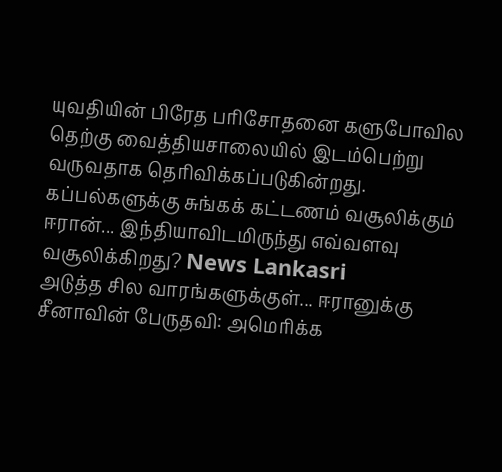யுவதியின் பிரேத பரிசோதனை களுபோவில தெற்கு வைத்தியசாலையில் இடம்பெற்று வருவதாக தெரிவிக்கப்படுகின்றது.
கப்பல்களுக்கு சுங்கக் கட்டணம் வசூலிக்கும் ஈரான்... இந்தியாவிடமிருந்து எவ்வளவு வசூலிக்கிறது? News Lankasri
அடுத்த சில வாரங்களுக்குள்... ஈரானுக்கு சீனாவின் பேருதவி: அமெரிக்க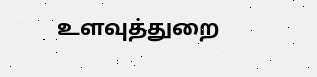உளவுத்துறை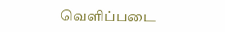வெளிப்படை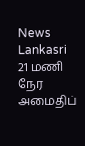News Lankasri
21 மணி நேர அமைதிப்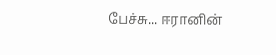பேச்சு... ஈரானின்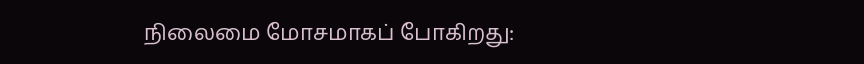நிலைமை மோசமாகப் போகிறது: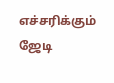எச்சரிக்கும் ஜேடி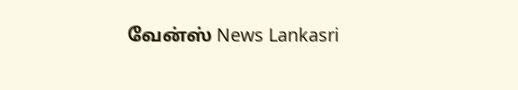வேன்ஸ் News Lankasri